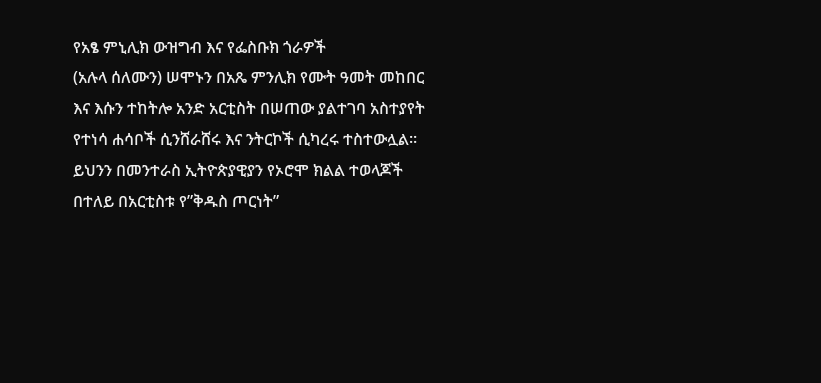የአፄ ምኒሊክ ውዝግብ እና የፌስቡክ ጎራዎች
(አሉላ ሰለሙን) ሠሞኑን በአጼ ምንሊክ የሙት ዓመት መከበር እና እሱን ተከትሎ አንድ አርቲስት በሠጠው ያልተገባ አስተያየት የተነሳ ሐሳቦች ሲንሸራሸሩ እና ንትርኮች ሲካረሩ ተስተውሏል። ይህንን በመንተራስ ኢትዮጵያዊያን የኦሮሞ ክልል ተወላጆች በተለይ በአርቲስቱ የ”ቅዱስ ጦርነት”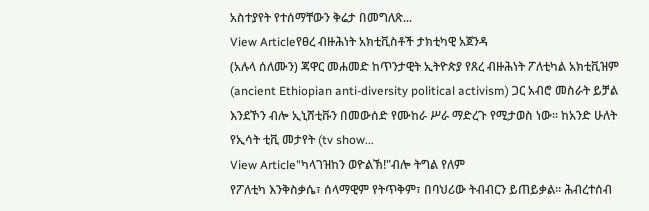አስተያየት የተሰማቸውን ቅሬታ በመግለጽ...
View Articleየፀረ ብዙሕነት አክቲቪስቶች ታክቲካዊ አጀንዳ
(አሉላ ሰለሙን) ጃዋር መሐመድ ከጥንታዊት ኢትዮጵያ የጸረ ብዙሕነት ፖለቲካል አክቲቪዝም (ancient Ethiopian anti-diversity political activism) ጋር አብሮ መስራት ይቻል እንደኾን ብሎ ኢኒሸቲቩን በመውሰድ የሙከራ ሥራ ማድረጉ የሚታወስ ነው። ከአንድ ሁለት የኢሳት ቲቪ መታየት (tv show...
View Article"ካላገዝከን ወዮልኽ!"ብሎ ትግል የለም
የፖለቲካ እንቅስቃሴ፣ ሰላማዊም የትጥቅም፣ በባህሪው ትብብርን ይጠይቃል። ሕብረተሰብ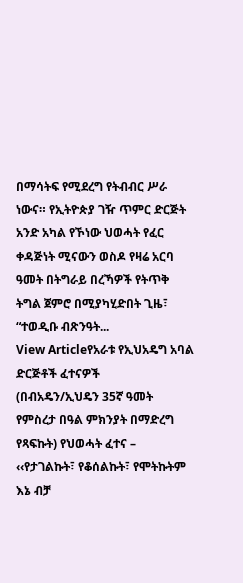በማሳትፍ የሚደረግ የትብብር ሥራ ነውና። የኢትዮጵያ ገዥ ጥምር ድርጅት አንድ አካል የኾነው ህወሓት የፈር ቀዳጅነት ሚናውን ወስዶ የዛሬ አርባ ዓመት በትግራይ በረኻዎች የትጥቅ ትግል ጀምሮ በሚያካሂድበት ጊዜ፣ “ተወዲቡ ብጽንዓት...
View Articleየአራቱ የኢህአዴግ አባል ድርጅቶች ፈተናዎች
(በብአዴን/ኢህዴን 35ኛ ዓመት የምስረታ በዓል ምክንያት በማድረግ የጻፍኩት) የህወሓት ፈተና – ‹‹የታገልኩት፣ የቆሰልኩት፣ የሞትኩትም እኔ ብቻ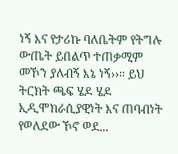ነኝ እና የታሪኩ ባለቤትም የትግሉ ውጤት ይበልጥ ተጠቃሚም መኾን ያለብኝ እኔ ነኝ››። ይህ ትርክት ጫፍ ሄዶ ሄዶ ኢዲሞክራሲያዊነት እና ጠባብነት የወለደው ኾኖ ወደ...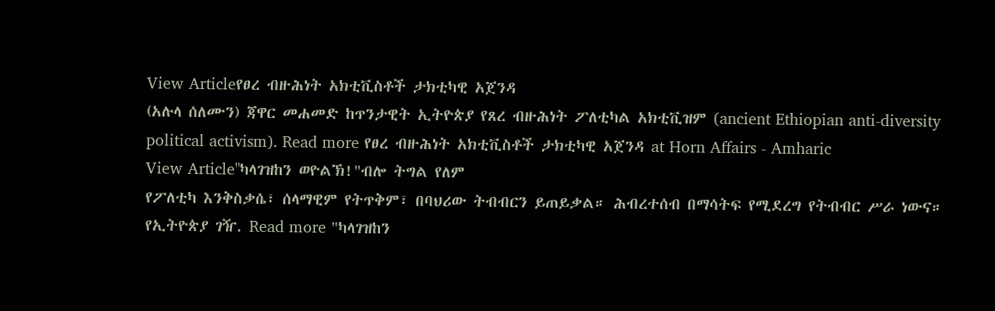View Articleየፀረ ብዙሕነት አክቲቪስቶች ታክቲካዊ አጀንዳ
(አሉላ ሰለሙን) ጃዋር መሐመድ ከጥንታዊት ኢትዮጵያ የጸረ ብዙሕነት ፖለቲካል አክቲቪዝም (ancient Ethiopian anti-diversity political activism). Read more የፀረ ብዙሕነት አክቲቪስቶች ታክቲካዊ አጀንዳ at Horn Affairs - Amharic
View Article"ካላገዝከን ወዮልኽ!"ብሎ ትግል የለም
የፖለቲካ እንቅስቃሴ፣ ሰላማዊም የትጥቅም፣ በባህሪው ትብብርን ይጠይቃል። ሕብረተሰብ በማሳትፍ የሚደረግ የትብብር ሥራ ነውና። የኢትዮጵያ ገዥ. Read more "ካላገዝከን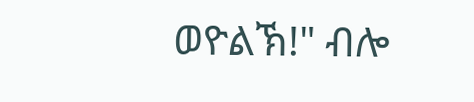ወዮልኽ!" ብሎ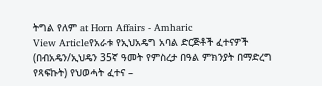ትግል የለም at Horn Affairs - Amharic
View Articleየአራቱ የኢህአዴግ አባል ድርጅቶች ፈተናዎች
(በብአዴን/ኢህዴን 35ኛ ዓመት የምስረታ በዓል ምክንያት በማድረግ የጻፍኩት) የህወሓት ፈተና –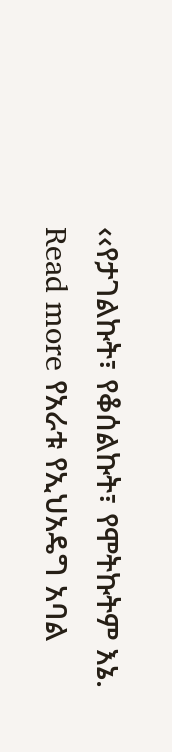‹‹የታገልኩት፣ የቆሰልኩት፣ የሞትኩትም እኔ. Read more የአራቱ የኢህአዴግ አባል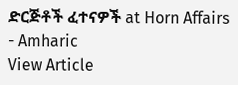ድርጅቶች ፈተናዎች at Horn Affairs - Amharic
View Article